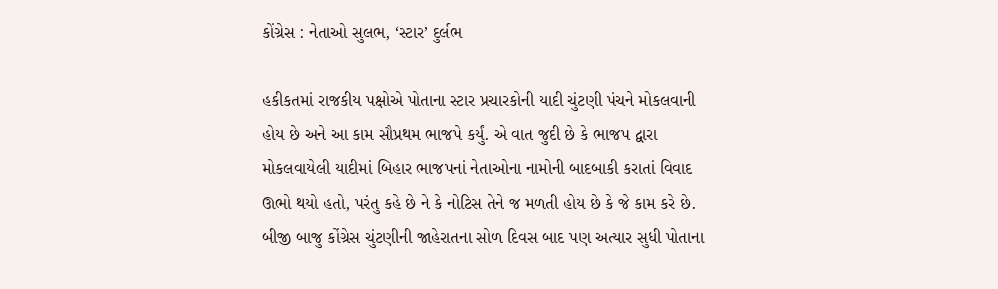કોંગ્રેસ : નેતાઓ સુલભ, ‘સ્ટાર’ દુર્લભ

હકીકતમાં રાજકીય પક્ષોએ પોતાના સ્ટાર પ્રચારકોની યાદી ચુંટણી પંચને મોકલવાની હોય છે અને આ કામ સૌપ્રથમ ભાજપે કર્યું. એ વાત જુદી છે કે ભાજપ દ્વારા મોકલવાયેલી યાદીમાં બિહાર ભાજપનાં નેતાઓના નામોની બાદબાકી કરાતાં વિવાદ ઊભો થયો હતો, પરંતુ કહે છે ને કે નોટિસ તેને જ મળતી હોય છે કે જે કામ કરે છે. બીજી બાજુ કોંગ્રેસ ચુંટણીની જાહેરાતના સોળ દિવસ બાદ પણ અત્યાર સુધી પોતાના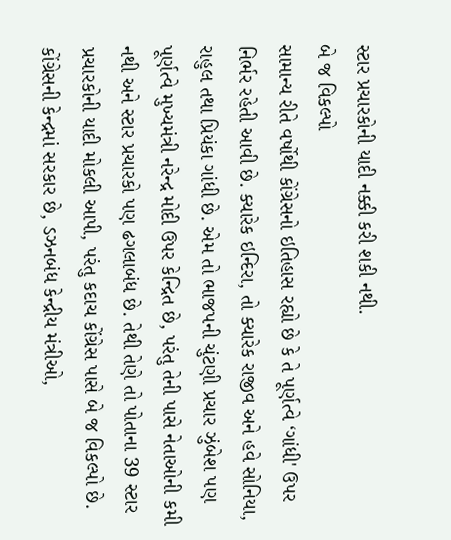સ્ટાર પ્રચારકોની યાદી નક્કી કરી શકી નથી.
બે જ વિકલ્પો
સામાન્ય રીતે વર્ષોથી કોંગ્રેસનો ઇતિહાસ રહ્યો છે કે તે પૂર્ણત્વે ‘ગાંધી' ઉપર નિર્ભર રહેતી આવી છે. ક્યારેક ઇન્દિરા, તો ક્યારેક રાજીવ અને હવે સોનિયા, રાહુલ તથા પ્રિયંકા ગાંધી છે. એમ તો ભાજપની ચુંટણી પ્રચાર ઝુંબેશ પણ પૂર્ણત્વે મુખ્યમંત્રી નરેન્દ્ર મોદી ઉપર કેન્દ્રિત છે, પરંતુ તેની પાસે નેતાઓની કમી નથી અને સ્ટાર પ્રચારકો પણ ઢગલાબંધ છે. તેથી તેણે તો પોતાના 39 સ્ટાર પ્રચારકોની યાદી મોકલી આપી, પરંતુ કદાચ કોંગ્રેસ પાસે બે જ વિકલ્પો છે. કોંગ્રેસની કેન્દ્રમાં સરકાર છે, ડઝનબંધ કેન્દ્રીય મંત્રીઓ,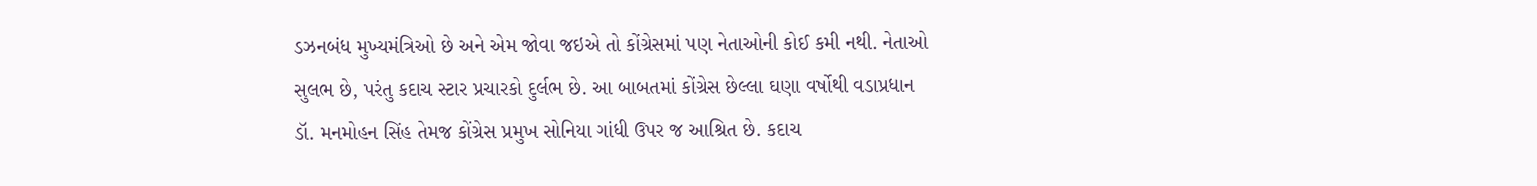ડઝનબંધ મુખ્યમંત્રિઓ છે અને એમ જોવા જઇએ તો કોંગ્રેસમાં પણ નેતાઓની કોઈ કમી નથી. નેતાઓ સુલભ છે, પરંતુ કદાચ સ્ટાર પ્રચારકો દુર્લભ છે. આ બાબતમાં કોંગ્રેસ છેલ્લા ઘણા વર્ષોથી વડાપ્રધાન ડૉ. મનમોહન સિંહ તેમજ કોંગ્રેસ પ્રમુખ સોનિયા ગાંધી ઉપર જ આશ્રિત છે. કદાચ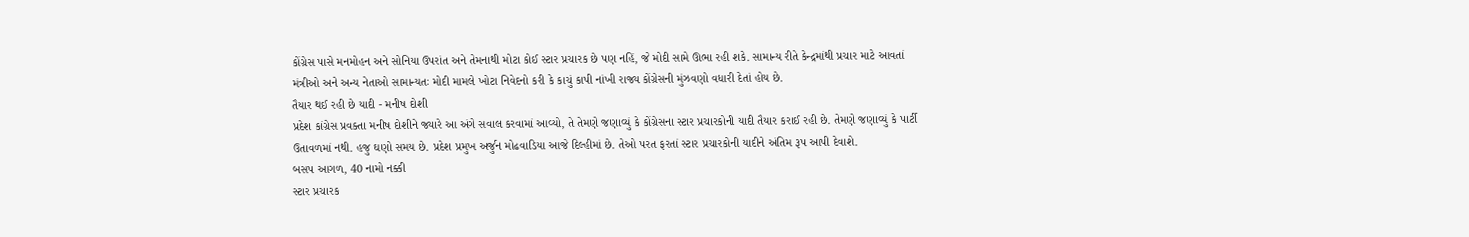કોંગ્રેસ પાસે મનમોહન અને સોનિયા ઉપરાંત અને તેમનાથી મોટા કોઈ સ્ટાર પ્રચારક છે પણ નહિં, જે મોદી સામે ઊભા રહી શકે. સામાન્ય રીતે કેન્દ્રમાંથી પ્રચાર માટે આવતાં મંત્રીઓ અને અન્ય નેતાઓ સામાન્યતઃ મોદી મામલે ખોટા નિવેદનો કરી કે કાચું કાપી નાંખી રાજ્ય કોંગ્રેસની મુંઝવણો વધારી દેતાં હોય છે.
તૈયાર થઈ રહી છે યાદી - મનીષ દોશી
પ્રદેશ કાંગ્રેસ પ્રવક્તા મનીષ દોશીને જ્યારે આ અંગે સવાલ કરવામાં આવ્યો, તે તેમણે જણાવ્યું કે કોંગ્રેસના સ્ટાર પ્રચારકોની યાદી તૈયાર કરાઈ રહી છે. તેમણે જણાવ્યું કે પાર્ટી ઉતાવળમાં નથી. હજુ ઘણો સમય છે. પ્રદેશ પ્રમુખ અર્જુન મોઢવાડિયા આજે દિલ્હીમાં છે. તેઓ પરત ફરતાં સ્ટાર પ્રચારકોની યાદીને અંતિમ રૂપ આપી દેવાશે.
બસપ આગળ, 40 નામો નક્કી
સ્ટાર પ્રચારક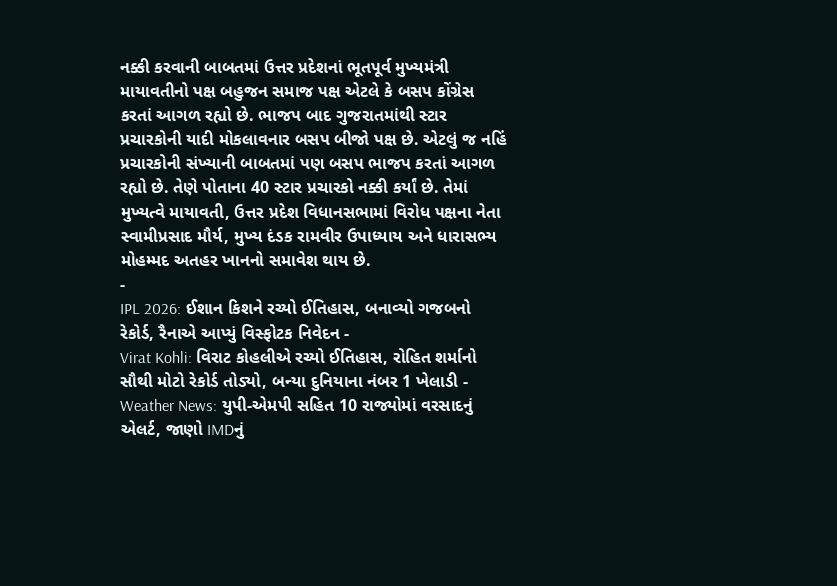નક્કી કરવાની બાબતમાં ઉત્તર પ્રદેશનાં ભૂતપૂર્વ મુખ્યમંત્રી માયાવતીનો પક્ષ બહુજન સમાજ પક્ષ એટલે કે બસપ કોંગ્રેસ કરતાં આગળ રહ્યો છે. ભાજપ બાદ ગુજરાતમાંથી સ્ટાર પ્રચારકોની યાદી મોકલાવનાર બસપ બીજો પક્ષ છે. એટલું જ નહિં પ્રચારકોની સંખ્યાની બાબતમાં પણ બસપ ભાજપ કરતાં આગળ રહ્યો છે. તેણે પોતાના 40 સ્ટાર પ્રચારકો નક્કી કર્યાં છે. તેમાં મુખ્યત્વે માયાવતી, ઉત્તર પ્રદેશ વિધાનસભામાં વિરોધ પક્ષના નેતા સ્વામીપ્રસાદ મૌર્ય, મુખ્ય દંડક રામવીર ઉપાધ્યાય અને ધારાસભ્ય મોહમ્મદ અતહર ખાનનો સમાવેશ થાય છે.
-
IPL 2026: ઈશાન કિશને રચ્યો ઈતિહાસ, બનાવ્યો ગજબનો રેકોર્ડ, રૈનાએ આપ્યું વિસ્ફોટક નિવેદન -
Virat Kohli: વિરાટ કોહલીએ રચ્યો ઈતિહાસ, રોહિત શર્માનો સૌથી મોટો રેકોર્ડ તોડ્યો, બન્યા દુનિયાના નંબર 1 ખેલાડી -
Weather News: યુપી-એમપી સહિત 10 રાજ્યોમાં વરસાદનું એલર્ટ, જાણો IMDનું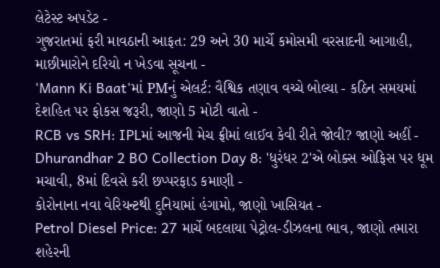લેટેસ્ટ અપડેટ -
ગુજરાતમાં ફરી માવઠાની આફત: 29 અને 30 માર્ચે કમોસમી વરસાદની આગાહી, માછીમારોને દરિયો ન ખેડવા સૂચના -
'Mann Ki Baat'માં PMનું એલર્ટ: વૈશ્વિક તણાવ વચ્ચે બોલ્યા - કઠિન સમયમાં દેશહિત પર ફોકસ જરૂરી, જાણો 5 મોટી વાતો -
RCB vs SRH: IPLમાં આજની મેચ ફ્રીમાં લાઈવ કેવી રીતે જોવી? જાણો અહીં -
Dhurandhar 2 BO Collection Day 8: 'ધુરંધર 2'એ બોક્સ ઓફિસ પર ધૂમ મચાવી, 8માં દિવસે કરી છપ્પરફાડ કમાણી -
કોરોનાના નવા વેરિયન્ટથી દુનિયામાં હંગામો, જાણો ખાસિયત -
Petrol Diesel Price: 27 માર્ચે બદલાયા પેટ્રોલ-ડીઝલના ભાવ, જાણો તમારા શહેરની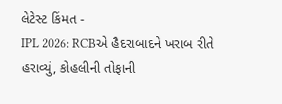લેટેસ્ટ કિંમત -
IPL 2026: RCBએ હૈદરાબાદને ખરાબ રીતે હરાવ્યું, કોહલીની તોફાની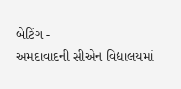બેટિંગ -
અમદાવાદની સીએન વિદ્યાલયમાં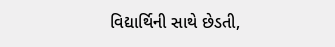વિદ્યાર્થિની સાથે છેડતી,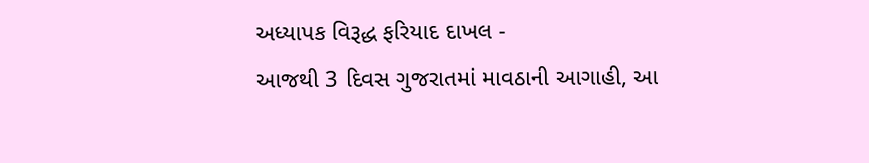અધ્યાપક વિરૂદ્ધ ફરિયાદ દાખલ -
આજથી 3 દિવસ ગુજરાતમાં માવઠાની આગાહી, આ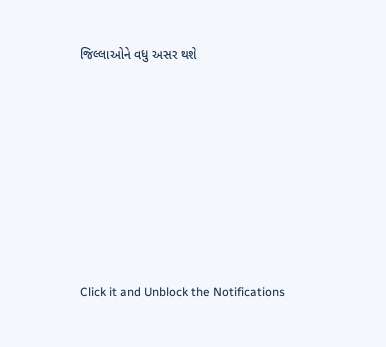જિલ્લાઓને વધુ અસર થશે








Click it and Unblock the Notifications